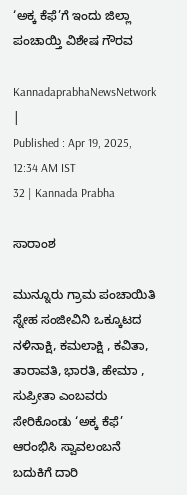‘ಅಕ್ಕ ಕೆಫೆ’ಗೆ ಇಂದು ಜಿಲ್ಲಾ ಪಂಚಾಯ್ತಿ ವಿಶೇಷ ಗೌರವ

KannadaprabhaNewsNetwork |
Published : Apr 19, 2025, 12:34 AM IST
32 | Kannada Prabha

ಸಾರಾಂಶ

ಮುನ್ನೂರು ಗ್ರಾಮ ಪಂಚಾಯಿತಿ ಸ್ನೇಹ ಸಂಜೀವಿನಿ ಒಕ್ಕೂಟದ ನಳಿನಾಕ್ಷಿ, ಕಮಲಾಕ್ಷಿ , ಕವಿತಾ, ತಾರಾವತಿ, ಭಾರತಿ, ಹೇಮಾ , ಸುಪ್ರೀತಾ ಎಂಬವರು ಸೇರಿಕೊಂಡು ‘ಅಕ್ಕ ಕೆಫೆ’ ಆರಂಭಿಸಿ ಸ್ವಾವಲಂಬನೆ ಬದುಕಿಗೆ ದಾರಿ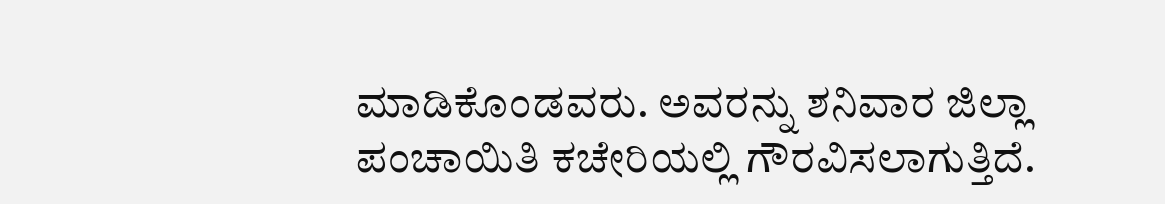ಮಾಡಿಕೊಂಡವರು. ಅವರನ್ನು ಶನಿವಾರ ಜಿಲ್ಲಾ ಪಂಚಾಯಿತಿ ಕಚೇರಿಯಲ್ಲಿ ಗೌರವಿಸಲಾಗುತ್ತಿದೆ.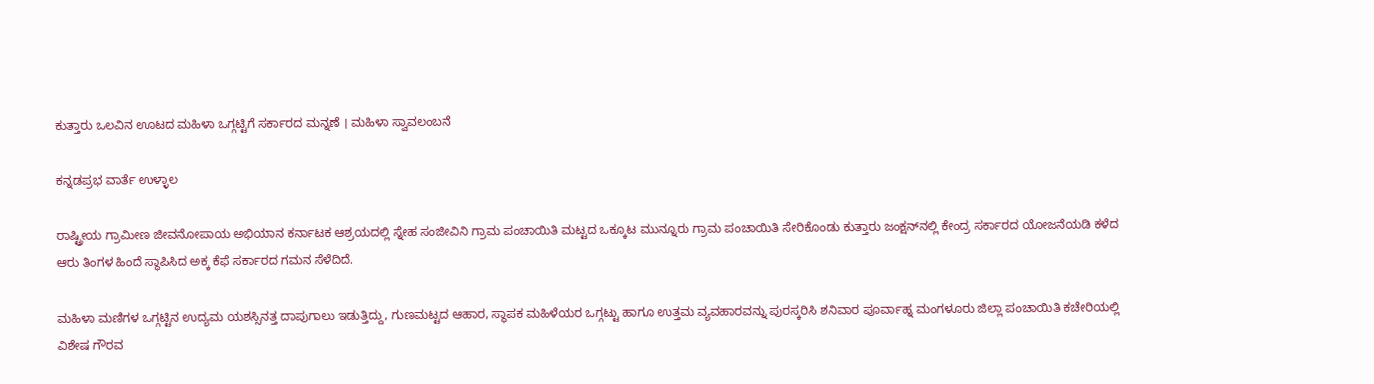ಕುತ್ತಾರು ಒಲವಿನ ಊಟದ ಮಹಿಳಾ ಒಗ್ಗಟ್ಟಿಗೆ ಸರ್ಕಾರದ ಮನ್ನಣೆ । ಮಹಿಳಾ ಸ್ವಾವಲಂಬನೆ

ಕನ್ನಡಪ್ರಭ ವಾರ್ತೆ ಉಳ್ಳಾಲ

ರಾಷ್ಟ್ರೀಯ ಗ್ರಾಮೀಣ ಜೀವನೋಪಾಯ ಅಭಿಯಾನ ಕರ್ನಾಟಕ ಆಶ್ರಯದಲ್ಲಿ ಸ್ನೇಹ ಸಂಜೀವಿನಿ ಗ್ರಾಮ ಪಂಚಾಯಿತಿ ಮಟ್ಟದ ಒಕ್ಕೂಟ ಮುನ್ನೂರು ಗ್ರಾಮ ಪಂಚಾಯಿತಿ ಸೇರಿಕೊಂಡು ಕುತ್ತಾರು ಜಂಕ್ಷನ್‌ನಲ್ಲಿ ಕೇಂದ್ರ ಸರ್ಕಾರದ ಯೋಜನೆಯಡಿ ಕಳೆದ ಆರು ತಿಂಗಳ ಹಿಂದೆ ಸ್ಥಾಪಿಸಿದ ಅಕ್ಕ ಕೆಫೆ ಸರ್ಕಾರದ ಗಮನ ಸೆಳೆದಿದೆ.

ಮಹಿಳಾ ಮಣಿಗಳ ಒಗ್ಗಟ್ಟಿನ ಉದ್ಯಮ ಯಶಸ್ಸಿನತ್ತ ದಾಪುಗಾಲು ಇಡುತ್ತಿದ್ದು, ಗುಣಮಟ್ಟದ ಆಹಾರ, ಸ್ಥಾಪಕ ಮಹಿಳೆಯರ ಒಗ್ಗಟ್ಟು ಹಾಗೂ ಉತ್ತಮ ವ್ಯವಹಾರವನ್ನು ಪುರಸ್ಕರಿಸಿ ಶನಿವಾರ ಪೂರ್ವಾಹ್ನ ಮಂಗಳೂರು ಜಿಲ್ಲಾ ಪಂಚಾಯಿತಿ ಕಚೇರಿಯಲ್ಲಿ ವಿಶೇಷ ಗೌರವ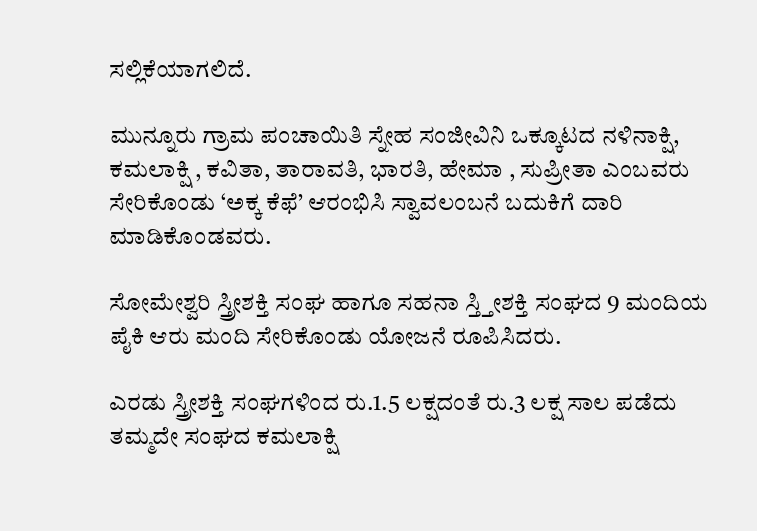ಸಲ್ಲಿಕೆಯಾಗಲಿದೆ.

ಮುನ್ನೂರು ಗ್ರಾಮ ಪಂಚಾಯಿತಿ ಸ್ನೇಹ ಸಂಜೀವಿನಿ ಒಕ್ಕೂಟದ ನಳಿನಾಕ್ಷಿ, ಕಮಲಾಕ್ಷಿ , ಕವಿತಾ, ತಾರಾವತಿ, ಭಾರತಿ, ಹೇಮಾ , ಸುಪ್ರೀತಾ ಎಂಬವರು ಸೇರಿಕೊಂಡು ‘ಅಕ್ಕ ಕೆಫೆ’ ಆರಂಭಿಸಿ ಸ್ವಾವಲಂಬನೆ ಬದುಕಿಗೆ ದಾರಿ ಮಾಡಿಕೊಂಡವರು.

ಸೋಮೇಶ್ವರಿ ಸ್ತ್ರೀಶಕ್ತಿ ಸಂಘ ಹಾಗೂ ಸಹನಾ ಸ್ತ್ತೀಶಕ್ತಿ ಸಂಘದ 9 ಮಂದಿಯ ಪೈಕಿ ಆರು ಮಂದಿ ಸೇರಿಕೊಂಡು ಯೋಜನೆ ರೂಪಿಸಿದರು.

ಎರಡು ಸ್ತ್ರೀಶಕ್ತಿ ಸಂಘಗಳಿಂದ ರು.1.5 ಲಕ್ಷದಂತೆ ರು.3 ಲಕ್ಷ ಸಾಲ ಪಡೆದು ತಮ್ಮದೇ ಸಂಘದ ಕಮಲಾಕ್ಷಿ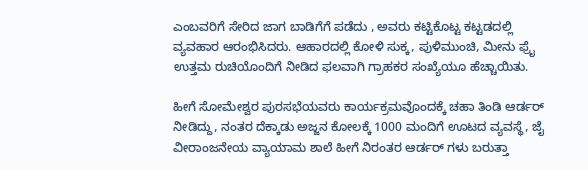ಎಂಬವರಿಗೆ ಸೇರಿದ ಜಾಗ ಬಾಡಿಗೆಗೆ ಪಡೆದು , ಅವರು ಕಟ್ಟಿಕೊಟ್ಟ ಕಟ್ಟಡದಲ್ಲಿ ವ್ಯವಹಾರ ಆರಂಭಿಸಿದರು. ಆಹಾರದಲ್ಲಿ ಕೋಳಿ ಸುಕ್ಕ, ಪುಳಿಮುಂಚಿ, ಮೀನು ಫ್ರೈ ಉತ್ತಮ ರುಚಿಯೊಂದಿಗೆ ನೀಡಿದ ಫಲವಾಗಿ ಗ್ರಾಹಕರ ಸಂಖ್ಯೆಯೂ ಹೆಚ್ಚಾಯಿತು.

ಹೀಗೆ ಸೋಮೇಶ್ವರ ಪುರಸಭೆಯವರು ಕಾರ್ಯಕ್ರಮವೊಂದಕ್ಕೆ ಚಹಾ ತಿಂಡಿ ಆರ್ಡರ್ ನೀಡಿದ್ದು, ನಂತರ ದೆಕ್ಕಾಡು ಅಜ್ಜನ ಕೋಲಕ್ಕೆ 1000 ಮಂದಿಗೆ ಊಟದ ವ್ಯವಸ್ಥೆ, ಜೈ ವೀರಾಂಜನೇಯ ವ್ಯಾಯಾಮ ಶಾಲೆ ಹೀಗೆ ನಿರಂತರ ಆರ್ಡರ್ ಗಳು ಬರುತ್ತಾ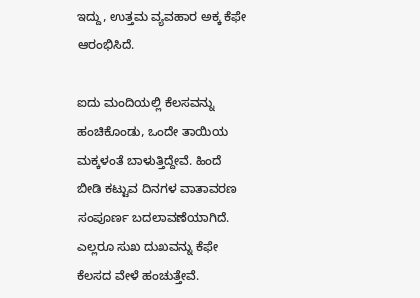ಇದ್ದು, ಉತ್ತಮ ವ್ಯವಹಾರ ಅಕ್ಕ ಕೆಫೇ ಆರಂಭಿಸಿದೆ.

ಐದು ಮಂದಿಯಲ್ಲಿ ಕೆಲಸವನ್ನು ಹಂಚಿಕೊಂಡು, ಒಂದೇ ತಾಯಿಯ ಮಕ್ಕಳಂತೆ ಬಾಳುತ್ತಿದ್ದೇವೆ. ಹಿಂದೆ ಬೀಡಿ ಕಟ್ಟುವ ದಿನಗಳ ವಾತಾವರಣ ಸಂಪೂರ್ಣ ಬದಲಾವಣೆಯಾಗಿದೆ. ಎಲ್ಲರೂ ಸುಖ ದುಖವನ್ನು ಕೆಫೇ ಕೆಲಸದ ವೇಳೆ ಹಂಚುತ್ತೇವೆ.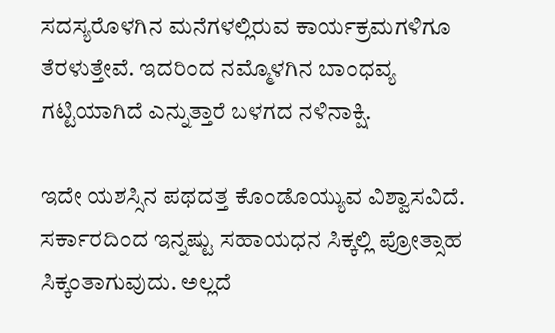ಸದಸ್ಯರೊಳಗಿನ ಮನೆಗಳಲ್ಲಿರುವ ಕಾರ್ಯಕ್ರಮಗಳಿಗೂ ತೆರಳುತ್ತೇವೆ. ಇದರಿಂದ ನಮ್ಮೊಳಗಿನ ಬಾಂಧವ್ಯ ಗಟ್ಟಿಯಾಗಿದೆ ಎನ್ನುತ್ತಾರೆ ಬಳಗದ ನಳಿನಾಕ್ಷಿ.

ಇದೇ ಯಶಸ್ಸಿನ ಪಥದತ್ತ ಕೊಂಡೊಯ್ಯುವ ವಿಶ್ವಾಸವಿದೆ. ಸರ್ಕಾರದಿಂದ ಇನ್ನಷ್ಟು ಸಹಾಯಧನ ಸಿಕ್ಕಲ್ಲಿ ಪ್ರೋತ್ಸಾಹ ಸಿಕ್ಕಂತಾಗುವುದು. ಅಲ್ಲದೆ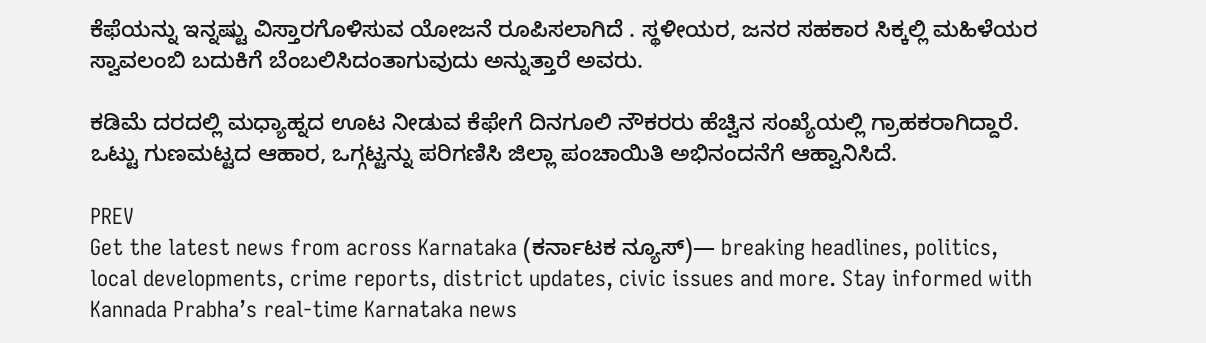ಕೆಫೆಯನ್ನು ಇನ್ನಷ್ಟು ವಿಸ್ತಾರಗೊಳಿಸುವ ಯೋಜನೆ ರೂಪಿಸಲಾಗಿದೆ . ಸ್ಥಳೀಯರ, ಜನರ ಸಹಕಾರ ಸಿಕ್ಕಲ್ಲಿ ಮಹಿಳೆಯರ ಸ್ವಾವಲಂಬಿ ಬದುಕಿಗೆ ಬೆಂಬಲಿಸಿದಂತಾಗುವುದು ಅನ್ನುತ್ತಾರೆ ಅವರು.

ಕಡಿಮೆ ದರದಲ್ಲಿ ಮಧ್ಯಾಹ್ನದ ಊಟ ನೀಡುವ ಕೆಫೇಗೆ ದಿನಗೂಲಿ ನೌಕರರು ಹೆಚ್ವಿನ ಸಂಖ್ಯೆಯಲ್ಲಿ ಗ್ರಾಹಕರಾಗಿದ್ದಾರೆ. ಒಟ್ಟು ಗುಣಮಟ್ಟದ ಆಹಾರ, ಒಗ್ಗಟ್ಟನ್ನು ಪರಿಗಣಿಸಿ ಜಿಲ್ಲಾ ಪಂಚಾಯಿತಿ ಅಭಿನಂದನೆಗೆ ಆಹ್ವಾನಿಸಿದೆ.

PREV
Get the latest news from across Karnataka (ಕರ್ನಾಟಕ ನ್ಯೂಸ್)— breaking headlines, politics, local developments, crime reports, district updates, civic issues and more. Stay informed with Kannada Prabha’s real‑time Karnataka news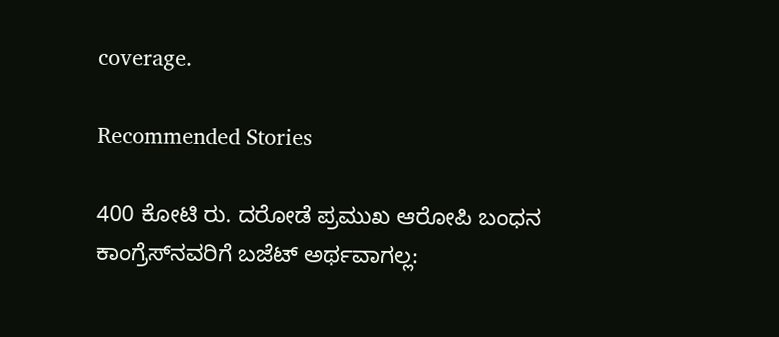coverage.

Recommended Stories

400 ಕೋಟಿ ರು. ದರೋಡೆ ಪ್ರಮುಖ ಆರೋಪಿ ಬಂಧನ
ಕಾಂಗ್ರೆಸ್‌ನವರಿಗೆ ಬಜೆಟ್ ಅರ್ಥವಾಗಲ್ಲ: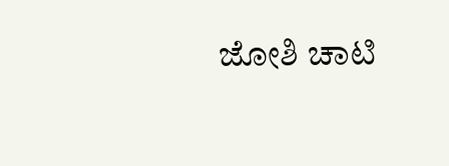ಜೋಶಿ ಚಾಟಿ